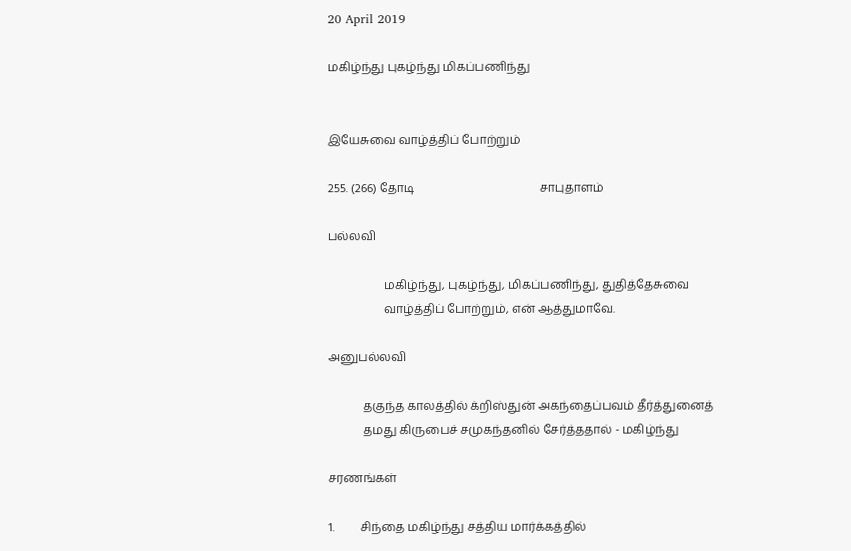20 April 2019

மகிழ்ந்து புகழ்ந்து மிகப்பணிந்து


இயேசுவை வாழ்த்திப் போற்றும்

255. (266) தோடி                                           சாபுதாளம்

பல்லவி

                   மகிழ்ந்து, புகழ்ந்து, மிகப்பணிந்து, துதித்தேசுவை
                   வாழ்த்திப் போற்றும், என் ஆத்துமாவே.

அனுபல்லவி

            தகுந்த காலத்தில் க்றிஸ்துன் அகந்தைப்பவம் தீர்த்துனைத்
            தமது கிருபைச் சமுகந்தனில் சேர்த்ததால் - மகிழ்ந்து

சரணங்கள்

1.         சிந்தை மகிழ்ந்து சத்திய மார்க்கத்தில்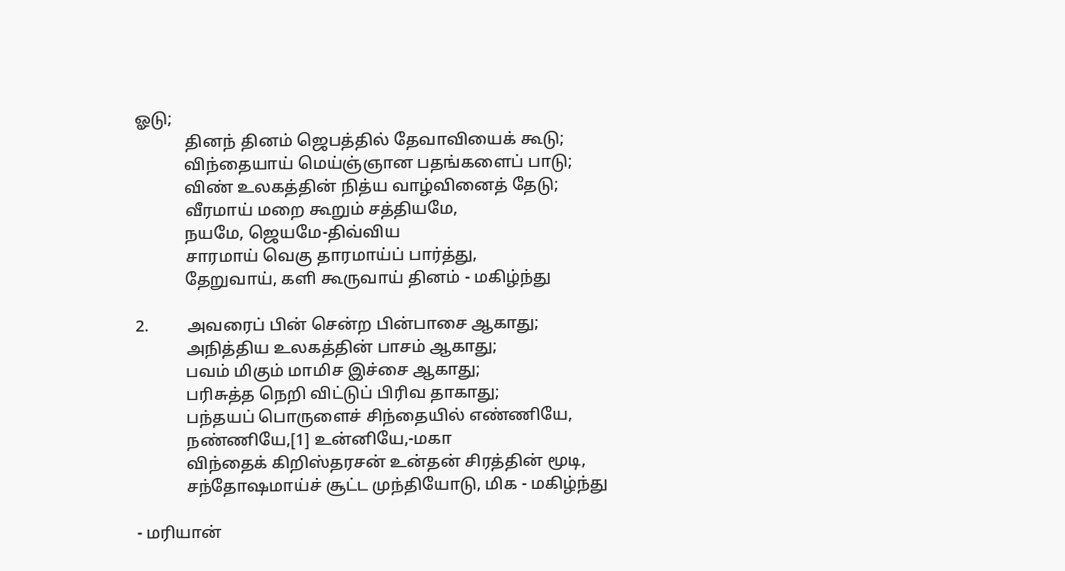ஓடு;
            தினந் தினம் ஜெபத்தில் தேவாவியைக் கூடு;
            விந்தையாய் மெய்ஞ்ஞான பதங்களைப் பாடு;
            விண் உலகத்தின் நித்ய வாழ்வினைத் தேடு;
            வீரமாய் மறை கூறும் சத்தியமே,
            நயமே, ஜெயமே-திவ்விய
            சாரமாய் வெகு தாரமாய்ப் பார்த்து,
            தேறுவாய், களி கூருவாய் தினம் - மகிழ்ந்து

2.         அவரைப் பின் சென்ற பின்பாசை ஆகாது;
            அநித்திய உலகத்தின் பாசம் ஆகாது;
            பவம் மிகும் மாமிச இச்சை ஆகாது;
            பரிசுத்த நெறி விட்டுப் பிரிவ தாகாது;
            பந்தயப் பொருளைச் சிந்தையில் எண்ணியே,
            நண்ணியே,[1] உன்னியே,-மகா
            விந்தைக் கிறிஸ்தரசன் உன்தன் சிரத்தின் மூடி,
            சந்தோஷமாய்ச் சூட்ட முந்தியோடு, மிக - மகிழ்ந்து

- மரியான்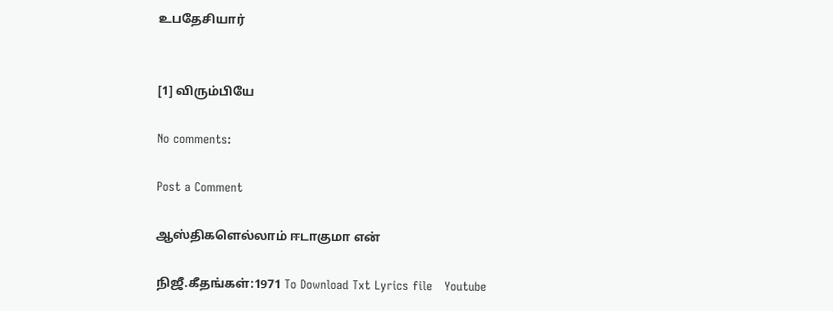உபதேசியார்


[1] விரும்பியே

No comments:

Post a Comment

ஆஸ்திகளெல்லாம் ஈடாகுமா என்

நிஜீ.கீதங்கள்:1971 To Download Txt Lyrics file   Youtube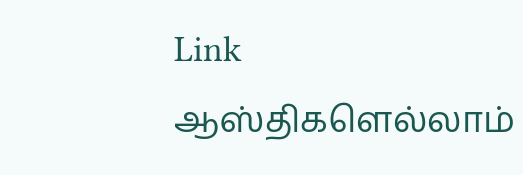Link                      ஆஸ்திகளெல்லாம்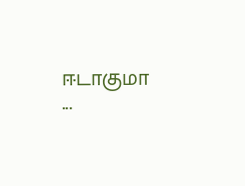ஈடாகுமா    ...